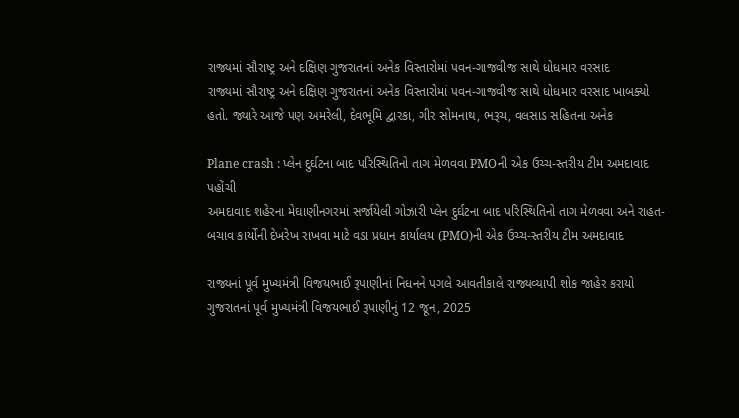રાજ્યમાં સૌરાષ્ટ્ર અને દક્ષિણ ગુજરાતનાં અનેક વિસ્તારોમાં પવન-ગાજવીજ સાથે ધોધમાર વરસાદ
રાજ્યમાં સૌરાષ્ટ્ર અને દક્ષિણ ગુજરાતનાં અનેક વિસ્તારોમાં પવન-ગાજવીજ સાથે ધોધમાર વરસાદ ખાબક્યો હતો. જ્યારે આજે પણ અમરેલી, દેવભૂમિ દ્વારકા, ગીર સોમનાથ, ભરૂચ, વલસાડ સહિતના અનેક

Plane crash : પ્લેન દુર્ઘટના બાદ પરિસ્થિતિનો તાગ મેળવવા PMOની એક ઉચ્ચ-સ્તરીય ટીમ અમદાવાદ પહોંચી
અમદાવાદ શહેરના મેઘાણીનગરમાં સર્જાયેલી ગોઝારી પ્લેન દુર્ઘટના બાદ પરિસ્થિતિનો તાગ મેળવવા અને રાહત-બચાવ કાર્યોની દેખરેખ રાખવા માટે વડા પ્રધાન કાર્યાલય (PMO)ની એક ઉચ્ચ-સ્તરીય ટીમ અમદાવાદ

રાજ્યનાં પૂર્વ મુખ્યમંત્રી વિજયભાઈ રૂપાણીનાં નિધનને પગલે આવતીકાલે રાજ્યવ્યાપી શોક જાહેર કરાયો
ગુજરાતનાં પૂર્વ મુખ્યમંત્રી વિજયભાઈ રૂપાણીનું 12 જૂન, 2025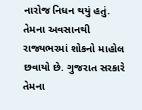નારોજ નિધન થયું હતું. તેમના અવસાનથી રાજ્યભરમાં શોકનો માહોલ છવાયો છે. ગુજરાત સરકારે તેમના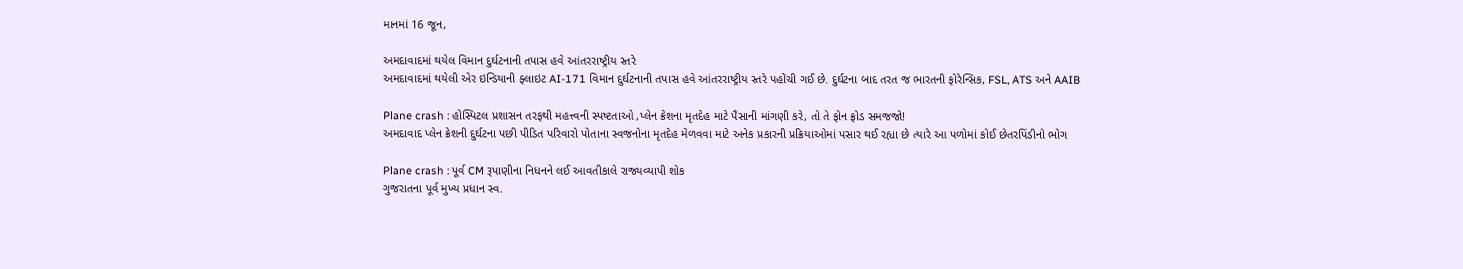માનમાં 16 જૂન,

અમદાવાદમાં થયેલ વિમાન દુર્ઘટનાની તપાસ હવે આંતરરાષ્ટ્રીય સ્તરે
અમદાવાદમાં થયેલી એર ઇન્ડિયાની ફ્લાઇટ AI-171 વિમાન દુર્ઘટનાની તપાસ હવે આંતરરાષ્ટ્રીય સ્તરે પહોંચી ગઈ છે. દુર્ઘટના બાદ તરત જ ભારતની ફોરેન્સિક, FSL, ATS અને AAIB

Plane crash : હોસ્પિટલ પ્રશાસન તરફથી મહત્ત્વની સ્પષ્ટતાઓ ,પ્લેન ક્રેશના મૃતદેહ માટે પૈસાની માંગણી કરે, તો તે ફોન ફ્રોડ સમજજો!
અમદાવાદ પ્લેન ક્રેશની દુર્ઘટના પછી પીડિત પરિવારો પોતાના સ્વજનોના મૃતદેહ મેળવવા માટે અનેક પ્રકારની પ્રક્રિયાઓમાં પસાર થઈ રહ્યા છે ત્યારે આ પળોમાં કોઈ છેતરપિંડીનો ભોગ

Plane crash : પૂર્વ CM રૂપાણીના નિધનને લઈ આવતીકાલે રાજ્યવ્યાપી શોક
ગુજરાતના પૂર્વ મુખ્ય પ્રધાન સ્વ.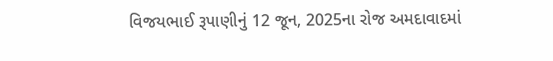વિજયભાઈ રૂપાણીનું 12 જૂન, 2025ના રોજ અમદાવાદમાં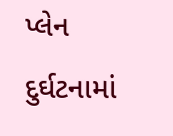પ્લેન દુર્ઘટનામાં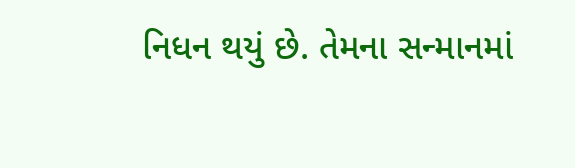નિધન થયું છે. તેમના સન્માનમાં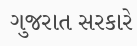ગુજરાત સરકારે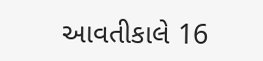આવતીકાલે 16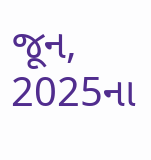જૂન, 2025ના